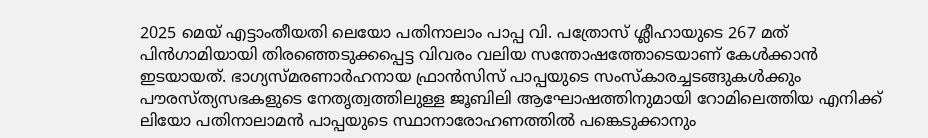2025 മെയ് എട്ടാംതീയതി ലെയോ പതിനാലാം പാപ്പ വി. പത്രോസ് ശ്ലീഹായുടെ 267 മത് പിൻഗാമിയായി തിരഞ്ഞെടുക്കപ്പെട്ട വിവരം വലിയ സന്തോഷത്തോടെയാണ് കേൾക്കാൻ ഇടയായത്. ഭാഗ്യസ്മരണാർഹനായ ഫ്രാൻസിസ് പാപ്പയുടെ സംസ്കാരച്ചടങ്ങുകൾക്കും പൗരസ്ത്യസഭകളുടെ നേതൃത്വത്തിലുള്ള ജൂബിലി ആഘോഷത്തിനുമായി റോമിലെത്തിയ എനിക്ക് ലിയോ പതിനാലാമൻ പാപ്പയുടെ സ്ഥാനാരോഹണത്തിൽ പങ്കെടുക്കാനും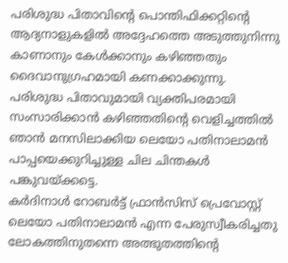പരിശുദ്ധ പിതാവിന്റെ പൊന്തിഫിക്കറ്റിന്റെ ആദ്യനാളുകളിൽ അദ്ദേഹത്തെ അടുത്തുനിന്നു കാണാനും കേൾക്കാനും കഴിഞ്ഞതും ദൈവാനുഗ്രഹമായി കണക്കാക്കുന്നു. പരിശുദ്ധ പിതാവുമായി വ്യക്തിപരമായി സംസാരിക്കാൻ കഴിഞ്ഞതിന്റെ വെളിച്ചത്തിൽ ഞാൻ മനസിലാക്കിയ ലെയോ പതിനാലാമൻ പാപ്പയെക്കുറിച്ചുള്ള ചില ചിന്തകൾ പങ്കുവയ്ക്കട്ടെ.
കർദിനാൾ റോബർട്ട് ഫ്രാൻസിസ് പ്രെവോസ്റ്റ് ലെയോ പതിനാലാമൻ എന്ന പേരുസ്വീകരിച്ചതു ലോകത്തിനുതന്നെ അത്ഭുതത്തിന്റെ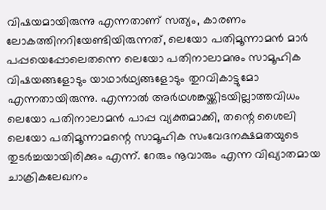വിഷയമായിരുന്നു എന്നതാണ് സത്യം, കാരണം ലോകത്തിനറിയേണ്ടിയിരുന്നത്, ലെയോ പതിമൂന്നാമൻ മാർ പപ്പയെപ്പോലെതന്നെ ലെയോ പതിനാലാമനും സാമൂഹിക വിഷയങ്ങളോടും യാഥാർഥ്യങ്ങളോടും തുറവികാട്ടുമോ എന്നതായിരുന്നു. എന്നാൽ അർഥശങ്കയ്ക്കിടയില്ലാത്തവിധം ലെയോ പതിനാലാമൻ പാപ്പ വ്യക്തമാക്കി, തന്റെ ശൈലി ലെയോ പതിമൂന്നാമന്റെ സാമൂഹിക സംവേദനക്ഷമതയുടെ തുടർച്ചയായിരിക്കും എന്ന്. റേരും നൂവാരും എന്ന വിഖ്യാതമായ ചാക്രികലേഖനം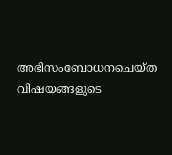അഭിസംബോധനചെയ്ത വിഷയങ്ങളുടെ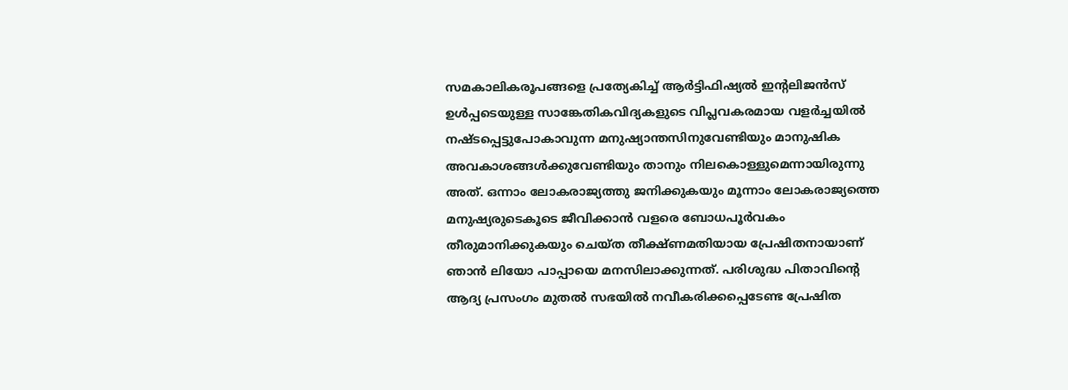സമകാലികരൂപങ്ങളെ പ്രത്യേകിച്ച് ആർട്ടിഫിഷ്യൽ ഇന്റലിജൻസ് ഉൾപ്പടെയുള്ള സാങ്കേതികവിദ്യകളുടെ വിപ്ലവകരമായ വളർച്ചയിൽ നഷ്ടപ്പെട്ടുപോകാവുന്ന മനുഷ്യാന്തസിനുവേണ്ടിയും മാനുഷിക അവകാശങ്ങൾക്കുവേണ്ടിയും താനും നിലകൊള്ളുമെന്നായിരുന്നു അത്. ഒന്നാം ലോകരാജ്യത്തു ജനിക്കുകയും മൂന്നാം ലോകരാജ്യത്തെ മനുഷ്യരുടെകൂടെ ജീവിക്കാൻ വളരെ ബോധപൂർവകം തീരുമാനിക്കുകയും ചെയ്ത തീക്ഷ്ണമതിയായ പ്രേഷിതനായാണ് ഞാൻ ലിയോ പാപ്പായെ മനസിലാക്കുന്നത്. പരിശുദ്ധ പിതാവിന്റെ ആദ്യ പ്രസംഗം മുതൽ സഭയിൽ നവീകരിക്കപ്പെടേണ്ട പ്രേഷിത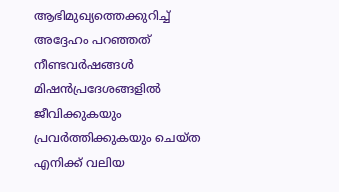ആഭിമുഖ്യത്തെക്കുറിച്ച് അദ്ദേഹം പറഞ്ഞത് നീണ്ടവർഷങ്ങൾ മിഷൻപ്രദേശങ്ങളിൽ ജീവിക്കുകയും പ്രവർത്തിക്കുകയും ചെയ്ത എനിക്ക് വലിയ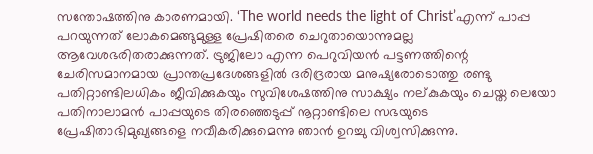സന്തോഷത്തിനു കാരണമായി. ‘The world needs the light of Christ’എന്ന് പാപ്പ പറയുന്നത് ലോകമെങ്ങുമുള്ള പ്രേഷിതരെ ചെറുതായൊന്നുമല്ല ആവേശഭരിതരാക്കുന്നത്. ട്രുജിലോ എന്ന പെറുവിയൻ പട്ടണത്തിന്റെ ചേരിസമാനമായ പ്രാന്തപ്രദേശങ്ങളിൽ ദരിദ്രരായ മനുഷ്യരോടൊത്തു രണ്ടു പതിറ്റാണ്ടിലധികം ജീവിക്കുകയും സുവിശേഷത്തിനു സാക്ഷ്യം നല്കുകയും ചെയ്ത ലെയോ പതിനാലാമൻ പാപ്പയുടെ തിരഞ്ഞെടുപ്പ് നൂറ്റാണ്ടിലെ സഭയുടെ പ്രേഷിതാഭിമുഖ്യങ്ങളെ നവീകരിക്കുമെന്നു ഞാൻ ഉറച്ചു വിശ്വസിക്കുന്നു.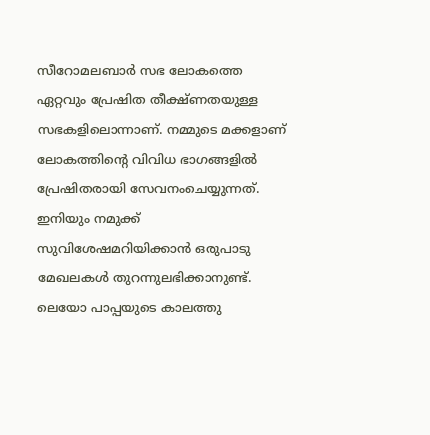സീറോമലബാർ സഭ ലോകത്തെ ഏറ്റവും പ്രേഷിത തീക്ഷ്ണതയുള്ള സഭകളിലൊന്നാണ്. നമ്മുടെ മക്കളാണ് ലോകത്തിന്റെ വിവിധ ഭാഗങ്ങളിൽ പ്രേഷിതരായി സേവനംചെയ്യുന്നത്. ഇനിയും നമുക്ക് സുവിശേഷമറിയിക്കാൻ ഒരുപാടു മേഖലകൾ തുറന്നുലഭിക്കാനുണ്ട്. ലെയോ പാപ്പയുടെ കാലത്തു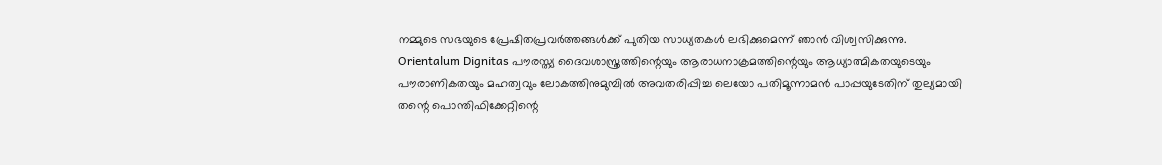നമ്മുടെ സഭയുടെ പ്രേഷിതപ്രവർത്തങ്ങൾക്ക് പുതിയ സാധ്യതകൾ ലഭിക്കുമെന്ന് ഞാൻ വിശ്വസിക്കുന്നു.
Orientalum Dignitas പൗരസ്ത്യ ദൈവശാസ്ത്രത്തിന്റെയും ആരാധനാക്രമത്തിന്റെയും ആധ്യാത്മികതയുടെയും പൗരാണികതയും മഹത്വവും ലോകത്തിനുമുമ്പിൽ അവതരിപ്പിച്ച ലെയോ പതിമൂന്നാമൻ പാപ്പയുടേതിന് തുല്യമായി തന്റെ പൊന്തിഫിക്കേറ്റിന്റെ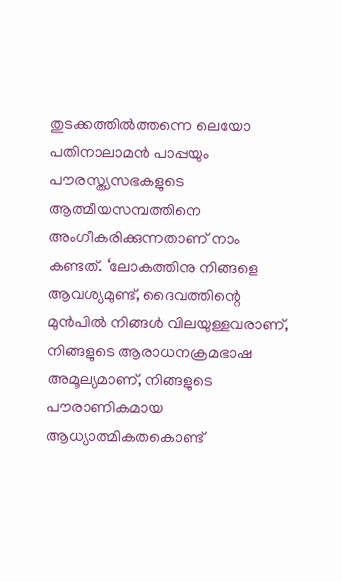തുടക്കത്തിൽത്തന്നെ ലെയോ പതിനാലാമൻ പാപ്പയും പൗരസ്ത്യസഭകളുടെ ആത്മീയസമ്പത്തിനെ അംഗീകരിക്കുന്നതാണ് നാം കണ്ടത്. ‘ലോകത്തിനു നിങ്ങളെ ആവശ്യമുണ്ട്, ദൈവത്തിന്റെ മുൻപിൽ നിങ്ങൾ വിലയുള്ളവരാണ്, നിങ്ങളുടെ ആരാധനക്രമഭാഷ അമൂല്യമാണ്, നിങ്ങളുടെ പൗരാണികമായ ആധ്യാത്മികതകൊണ്ട്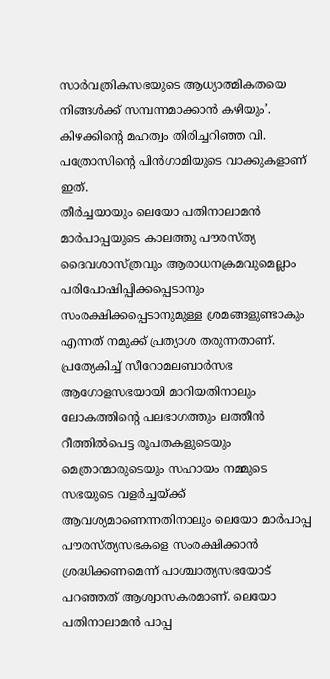സാർവത്രികസഭയുടെ ആധ്യാത്മികതയെ നിങ്ങൾക്ക് സമ്പന്നമാക്കാൻ കഴിയും’. കിഴക്കിന്റെ മഹത്വം തിരിച്ചറിഞ്ഞ വി. പത്രോസിന്റെ പിൻഗാമിയുടെ വാക്കുകളാണ് ഇത്.
തീർച്ചയായും ലെയോ പതിനാലാമൻ മാർപാപ്പയുടെ കാലത്തു പൗരസ്ത്യ ദൈവശാസ്ത്രവും ആരാധനക്രമവുമെല്ലാം പരിപോഷിപ്പിക്കപ്പെടാനും സംരക്ഷിക്കപ്പെടാനുമുള്ള ശ്രമങ്ങളുണ്ടാകും എന്നത് നമുക്ക് പ്രത്യാശ തരുന്നതാണ്. പ്രത്യേകിച്ച് സീറോമലബാർസഭ ആഗോളസഭയായി മാറിയതിനാലും ലോകത്തിന്റെ പലഭാഗത്തും ലത്തീൻ റീത്തിൽപെട്ട രൂപതകളുടെയും മെത്രാന്മാരുടെയും സഹായം നമ്മുടെ സഭയുടെ വളർച്ചയ്ക്ക് ആവശ്യമാണെന്നതിനാലും ലെയോ മാർപാപ്പ പൗരസ്ത്യസഭകളെ സംരക്ഷിക്കാൻ ശ്രദ്ധിക്കണമെന്ന് പാശ്ചാത്യസഭയോട് പറഞ്ഞത് ആശ്വാസകരമാണ്. ലെയോ പതിനാലാമൻ പാപ്പ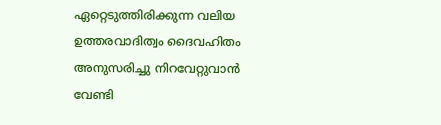ഏറ്റെടുത്തിരിക്കുന്ന വലിയ ഉത്തരവാദിത്വം ദൈവഹിതം അനുസരിച്ചു നിറവേറ്റുവാൻ വേണ്ടി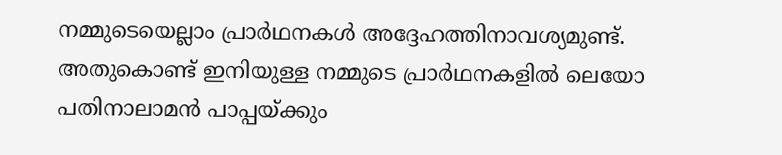നമ്മുടെയെല്ലാം പ്രാർഥനകൾ അദ്ദേഹത്തിനാവശ്യമുണ്ട്. അതുകൊണ്ട് ഇനിയുള്ള നമ്മുടെ പ്രാർഥനകളിൽ ലെയോ പതിനാലാമൻ പാപ്പയ്ക്കും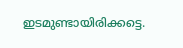ഇടമുണ്ടായിരിക്കട്ടെ.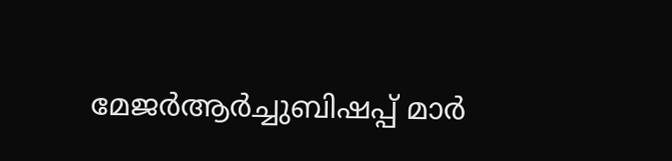മേജർആർച്ചുബിഷപ്പ് മാർ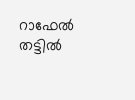റാഫേൽ തട്ടിൽ